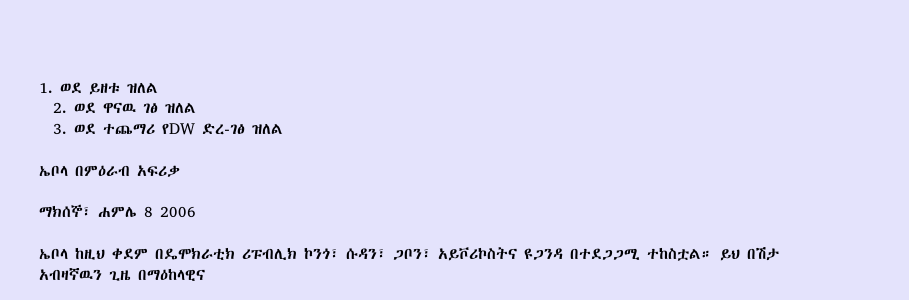1. ወደ ይዘቱ ዝለል
  2. ወደ ዋናዉ ገፅ ዝለል
  3. ወደ ተጨማሪ የDW ድረ-ገፅ ዝለል

ኤቦላ በምዕራብ አፍሪቃ

ማክሰኞ፣ ሐምሌ 8 2006

ኤቦላ ከዚህ ቀደም በዴሞክራቲክ ሪፑብሊክ ኮንጎ፣ ሱዳን፣ ጋቦን፣ አይቮሪኮስትና ዩጋንዳ በተደጋጋሚ ተከስቷል። ይህ በሽታ አብዛኛዉን ጊዜ በማዕከላዊና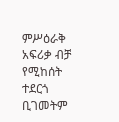ምሥዕራቅ አፍሪቃ ብቻ የሚከሰት ተደርጎ ቢገመትም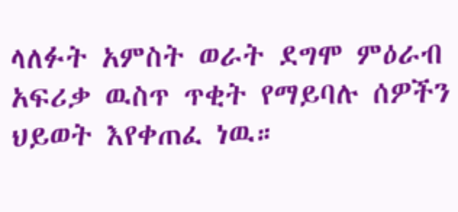ላለፉት አምስት ወራት ደግሞ ምዕራብ አፍሪቃ ዉስጥ ጥቂት የማይባሉ ሰዎችን ህይወት እየቀጠፈ ነዉ።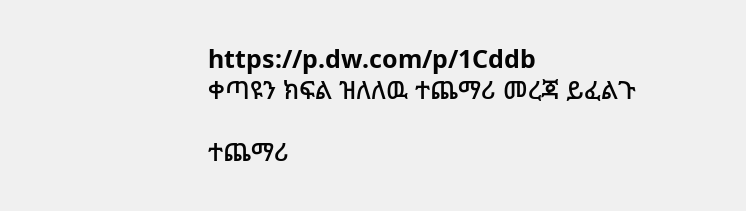https://p.dw.com/p/1Cddb
ቀጣዩን ክፍል ዝለለዉ ተጨማሪ መረጃ ይፈልጉ

ተጨማሪ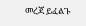መረጃ ይፈልጉ